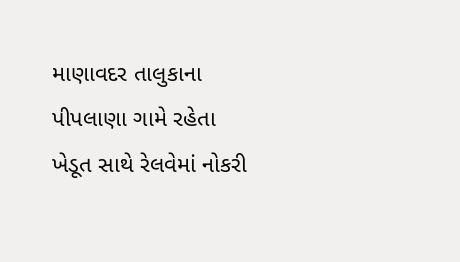માણાવદર તાલુકાના પીપલાણા ગામે રહેતા ખેડૂત સાથે રેલવેમાં નોકરી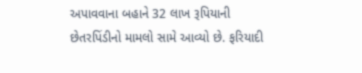અપાવવાના બહાને 32 લાખ રૂપિયાની છેતરપિંડીનો મામલો સામે આવ્યો છે. ફરિયાદી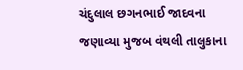ચંદુલાલ છગનભાઈ જાદવના જણાવ્યા મુજબ વંથલી તાલુકાના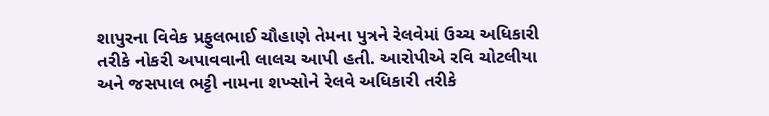શાપુરના વિવેક પ્રફુલભાઈ ચૌહાણે તેમના પુત્રને રેલવેમાં ઉચ્ચ અધિકારી તરીકે નોકરી અપાવવાની લાલચ આપી હતી. આરોપીએ રવિ ચોટલીયા અને જસપાલ ભટ્ટી નામના શખ્સોને રેલવે અધિકારી તરીકે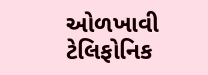ઓળખાવી ટેલિફોનિક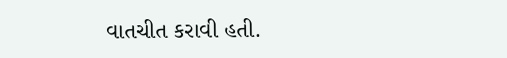વાતચીત કરાવી હતી.